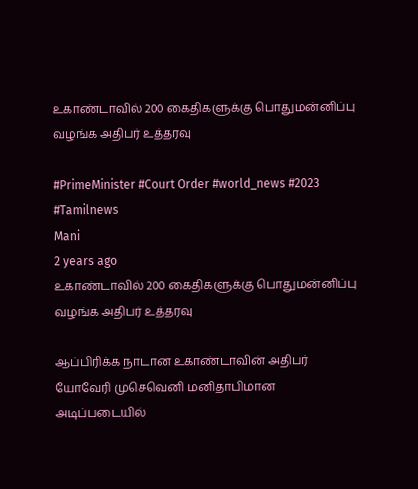உகாண்டாவில் 200 கைதிகளுக்கு பொதுமன்னிப்பு வழங்க அதிபர் உத்தரவு

#PrimeMinister #Court Order #world_news #2023 #Tamilnews
Mani
2 years ago
உகாண்டாவில் 200 கைதிகளுக்கு பொதுமன்னிப்பு வழங்க அதிபர் உத்தரவு

ஆப்பிரிக்க நாடான உகாண்டாவின் அதிபர் யோவேரி முசெவெனி மனிதாபிமான அடிப்படையில்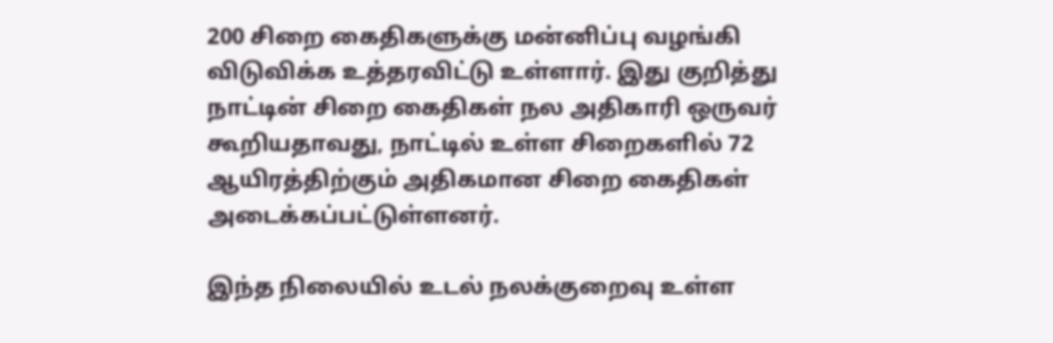200 சிறை கைதிகளுக்கு மன்னிப்பு வழங்கி விடுவிக்க உத்தரவிட்டு உள்ளார். இது குறித்து நாட்டின் சிறை கைதிகள் நல அதிகாரி ஒருவர் கூறியதாவது, நாட்டில் உள்ள சிறைகளில் 72 ஆயிரத்திற்கும் அதிகமான சிறை கைதிகள் அடைக்கப்பட்டுள்ளனர்.

இந்த நிலையில் உடல் நலக்குறைவு உள்ள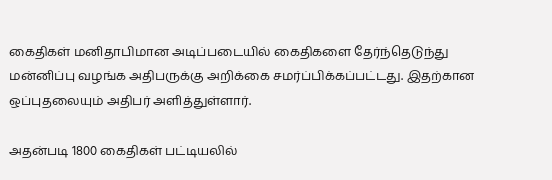கைதிகள் மனிதாபிமான அடிப்படையில் கைதிகளை தேர்ந்தெடுந்து மன்னிப்பு வழங்க அதிபருக்கு அறிக்கை சமர்ப்பிக்கப்பட்டது. இதற்கான ஒப்புதலையும் அதிபர் அளித்துள்ளார்.

அதன்படி 1800 கைதிகள் பட்டியலில்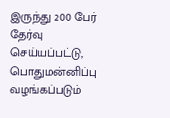இருந்து 200 பேர் தேர்வு செய்யப்பட்டு, பொதுமன்னிப்பு வழங்கப்படும்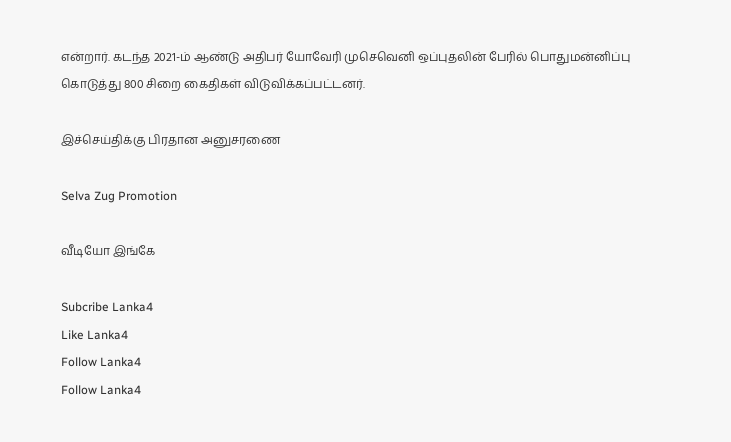என்றார். கடந்த 2021-ம் ஆண்டு அதிபர் யோவேரி முசெவெனி ஒப்புதலின் பேரில் பொதுமன்னிப்பு கொடுத்து 800 சிறை கைதிகள் விடுவிக்கப்பட்டனர்.

இச்செய்திக்கு பிரதான அனுசரணை

Selva Zug Promotion

வீடியோ இங்கே

Subcribe Lanka4
Like Lanka4
Follow Lanka4
Follow Lanka4